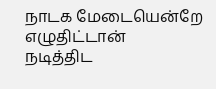நாடக மேடையென்றே எழுதிட்டான்
நடித்திட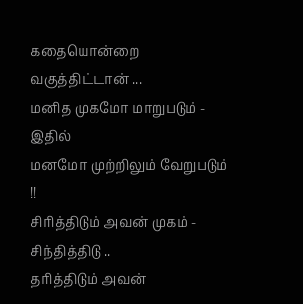கதையொன்றை வகுத்திட்டான் ...
மனித முகமோ மாறுபடும் - இதில்
மனமோ முற்றிலும் வேறுபடும் !!
சிரித்திடும் அவன் முகம் - சிந்தித்திடு ..
தரித்திடும் அவன்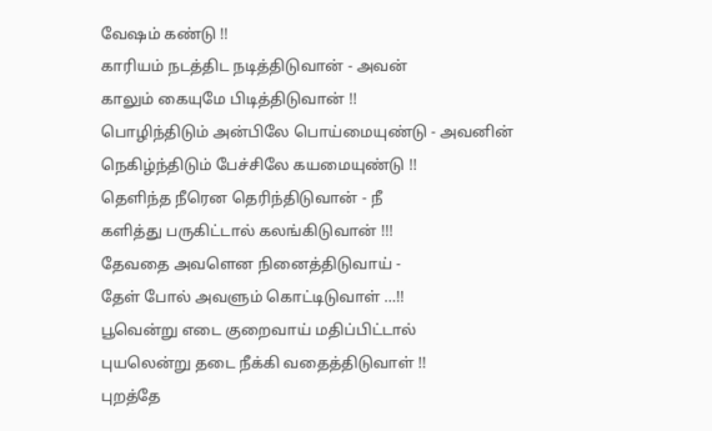வேஷம் கண்டு !!
காரியம் நடத்திட நடித்திடுவான் - அவன்
காலும் கையுமே பிடித்திடுவான் !!
பொழிந்திடும் அன்பிலே பொய்மையுண்டு - அவனின்
நெகிழ்ந்திடும் பேச்சிலே கயமையுண்டு !!
தெளிந்த நீரென தெரிந்திடுவான் - நீ
களித்து பருகிட்டால் கலங்கிடுவான் !!!
தேவதை அவளென நினைத்திடுவாய் -
தேள் போல் அவளும் கொட்டிடுவாள் ...!!
பூவென்று எடை குறைவாய் மதிப்பிட்டால்
புயலென்று தடை நீக்கி வதைத்திடுவாள் !!
புறத்தே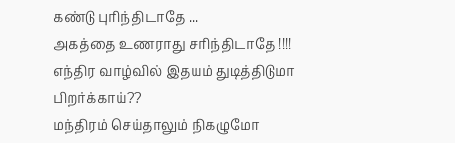கண்டு புரிந்திடாதே ...
அகத்தை உணராது சரிந்திடாதே !!!!
எந்திர வாழ்வில் இதயம் துடித்திடுமா
பிறர்க்காய்??
மந்திரம் செய்தாலும் நிகழுமோ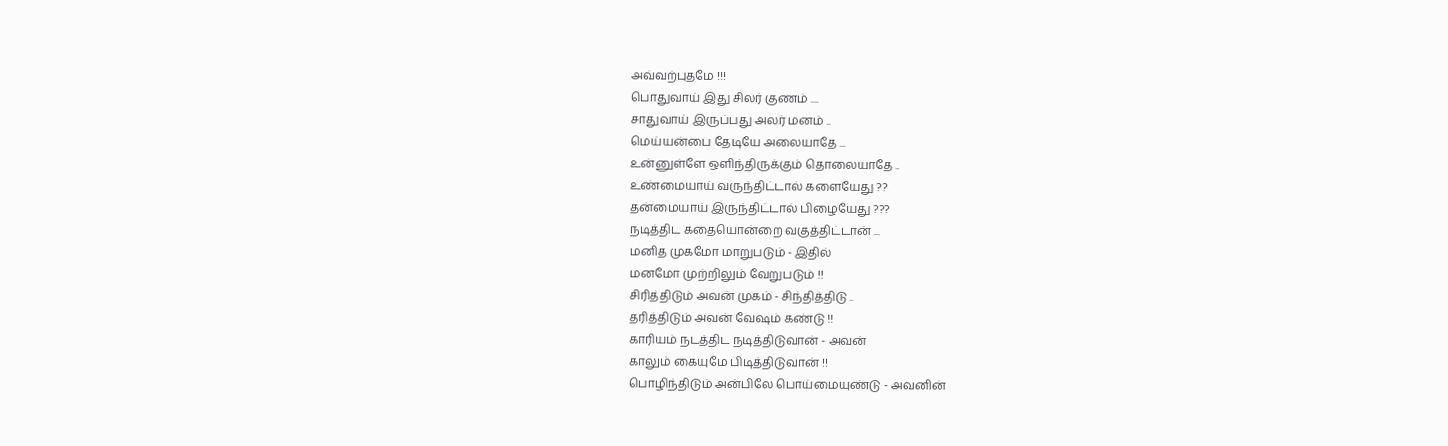அவ்வற்புதமே !!!
பொதுவாய் இது சிலர் குணம் ....
சாதுவாய் இருப்பது அலர் மனம் ..
மெய்யன்பை தேடியே அலையாதே ...
உன்னுள்ளே ஒளிந்திருக்கும் தொலையாதே ..
உண்மையாய் வருந்திட்டால் களையேது ??
தன்மையாய் இருந்திட்டால் பிழையேது ???
நடித்திட கதையொன்றை வகுத்திட்டான் ...
மனித முகமோ மாறுபடும் - இதில்
மனமோ முற்றிலும் வேறுபடும் !!
சிரித்திடும் அவன் முகம் - சிந்தித்திடு ..
தரித்திடும் அவன் வேஷம் கண்டு !!
காரியம் நடத்திட நடித்திடுவான் - அவன்
காலும் கையுமே பிடித்திடுவான் !!
பொழிந்திடும் அன்பிலே பொய்மையுண்டு - அவனின்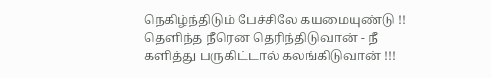நெகிழ்ந்திடும் பேச்சிலே கயமையுண்டு !!
தெளிந்த நீரென தெரிந்திடுவான் - நீ
களித்து பருகிட்டால் கலங்கிடுவான் !!!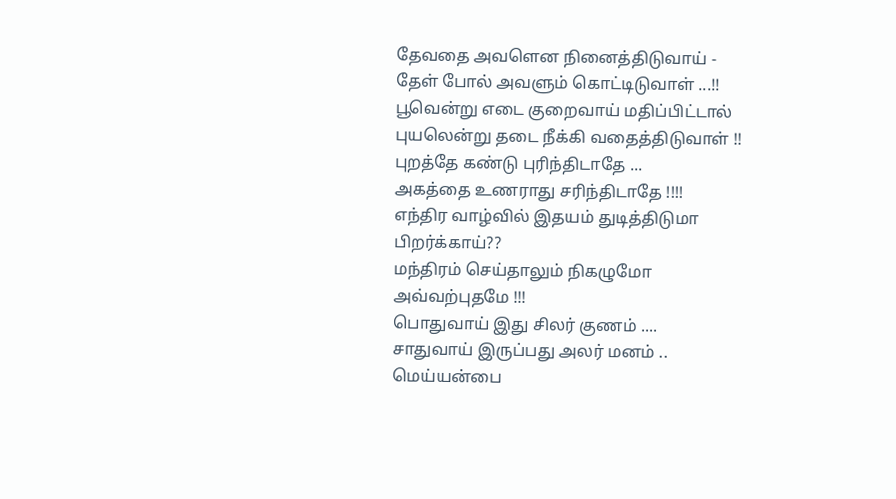தேவதை அவளென நினைத்திடுவாய் -
தேள் போல் அவளும் கொட்டிடுவாள் ...!!
பூவென்று எடை குறைவாய் மதிப்பிட்டால்
புயலென்று தடை நீக்கி வதைத்திடுவாள் !!
புறத்தே கண்டு புரிந்திடாதே ...
அகத்தை உணராது சரிந்திடாதே !!!!
எந்திர வாழ்வில் இதயம் துடித்திடுமா
பிறர்க்காய்??
மந்திரம் செய்தாலும் நிகழுமோ
அவ்வற்புதமே !!!
பொதுவாய் இது சிலர் குணம் ....
சாதுவாய் இருப்பது அலர் மனம் ..
மெய்யன்பை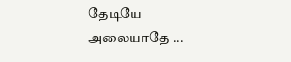தேடியே அலையாதே ...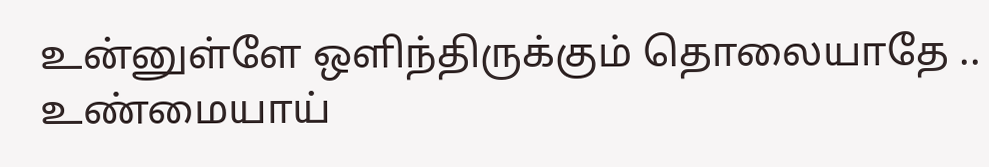உன்னுள்ளே ஒளிந்திருக்கும் தொலையாதே ..
உண்மையாய்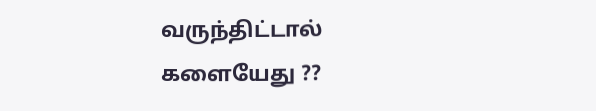வருந்திட்டால் களையேது ??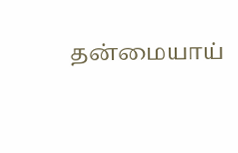தன்மையாய்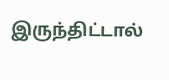இருந்திட்டால்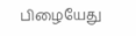பிழையேது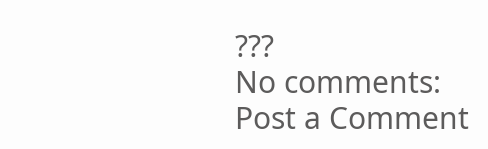???
No comments:
Post a Comment